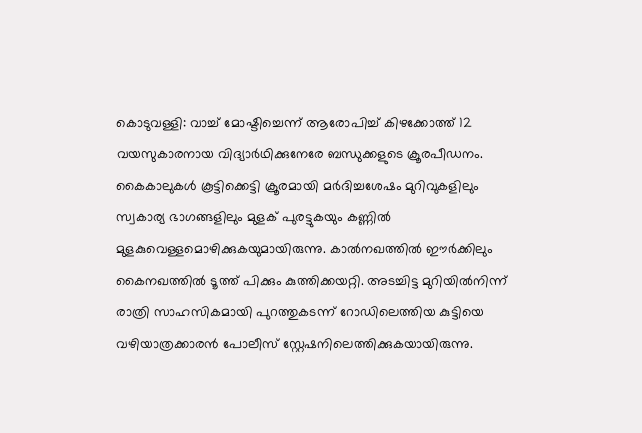കൊടുവള്ളി: വാച്ച് മോഷ്ടിച്ചെന്ന് ആരോപിച്ച് കിഴക്കോത്ത് 12 വയസുകാരനായ വിദ്യാർഥിക്കുനേരേ ബന്ധുക്കളുടെ ക്രൂരപീഡനം. കൈകാലുകൾ കൂട്ടിക്കെട്ടി ക്രൂരമായി മർദിച്ചശേഷം മുറിവുകളിലും സ്വകാര്യ ഭാഗങ്ങളിലും മുളക് പുരട്ടുകയും കണ്ണിൽ മുളകുവെള്ളമൊഴിക്കുകയുമായിരുന്നു. കാൽനഖത്തിൽ ഈർക്കിലും കൈനഖത്തിൽ ടൂത്ത് പിക്കും കുത്തിക്കയറ്റി. അടച്ചിട്ട മുറിയിൽനിന്ന് രാത്രി സാഹസികമായി പുറത്തുകടന്ന് റോഡിലെത്തിയ കുട്ടിയെ വഴിയാത്രക്കാരൻ പോലീസ് സ്റ്റേഷനിലെത്തിക്കുകയായിരുന്നു.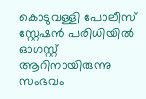കൊടുവള്ളി പോലീസ് സ്റ്റേഷൻ പരിധിയിൽ ഓഗസ്റ്റ് ആറിനായിരുന്നു സംഭവം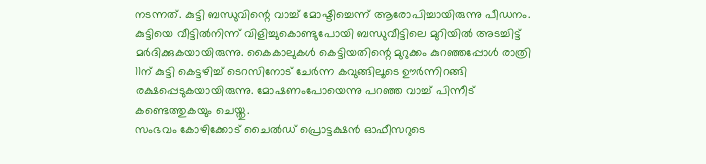നടന്നത്. കുട്ടി ബന്ധുവിന്റെ വാച്ച് മോഷ്ടിച്ചെന്ന് ആരോപിച്ചായിരുന്നു പീഡനം. കുട്ടിയെ വീട്ടിൽനിന്ന് വിളിച്ചുകൊണ്ടുപോയി ബന്ധുവീട്ടിലെ മുറിയിൽ അടച്ചിട്ട് മർദിക്കുകയായിരുന്നു. കൈകാലുകൾ കെട്ടിയതിന്റെ മുറുക്കം കുറഞ്ഞപ്പോൾ രാത്രി 11ന് കുട്ടി കെട്ടഴിച്ച് ടെറസിനോട് ചേർന്ന കവുങ്ങിലൂടെ ഊർന്നിറങ്ങി രക്ഷപ്പെടുകയായിരുന്നു. മോഷണംപോയെന്നു പറഞ്ഞ വാച്ച് പിന്നീട് കണ്ടെത്തുകയും ചെയ്തു.
സംഭവം കോഴിക്കോട് ചൈൽഡ് പ്രൊട്ടക്ഷൻ ഓഫീസറുടെ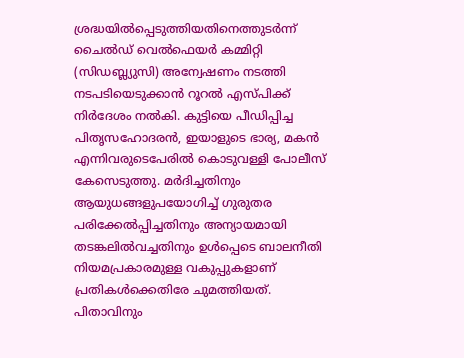ശ്രദ്ധയിൽപ്പെടുത്തിയതിനെത്തുടർന്ന് ചൈൽഡ് വെൽഫെയർ കമ്മിറ്റി (സിഡബ്ല്യുസി) അന്വേഷണം നടത്തി നടപടിയെടുക്കാൻ റൂറൽ എസ്പിക്ക് നിർദേശം നൽകി. കുട്ടിയെ പീഡിപ്പിച്ച പിതൃസഹോദരൻ, ഇയാളുടെ ഭാര്യ, മകൻ എന്നിവരുടെപേരിൽ കൊടുവള്ളി പോലീസ് കേസെടുത്തു. മർദിച്ചതിനും ആയുധങ്ങളുപയോഗിച്ച് ഗുരുതര പരിക്കേൽപ്പിച്ചതിനും അന്യായമായി തടങ്കലിൽവച്ചതിനും ഉൾപ്പെടെ ബാലനീതി നിയമപ്രകാരമുള്ള വകുപ്പുകളാണ് പ്രതികൾക്കെതിരേ ചുമത്തിയത്.
പിതാവിനും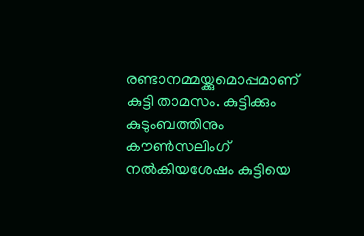രണ്ടാനമ്മയ്ക്കുമൊപ്പമാണ് കുട്ടി താമസം. കുട്ടിക്കും കുടുംബത്തിനും കൗൺസലിംഗ് നൽകിയശേഷം കുട്ടിയെ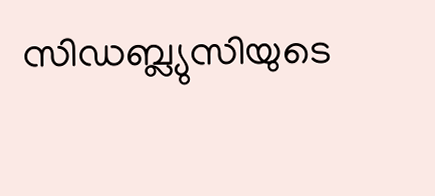സിഡബ്ല്യുസിയുടെ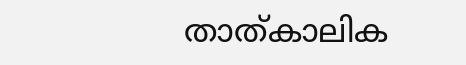താത്കാലിക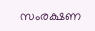സംരക്ഷണ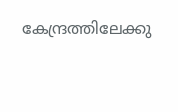കേന്ദ്രത്തിലേക്കു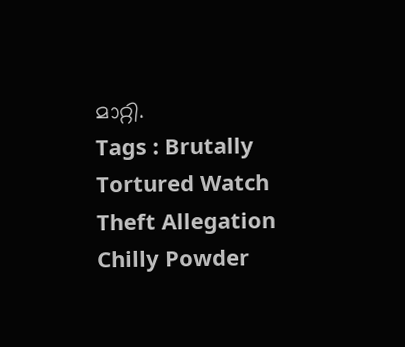മാറ്റി.
Tags : Brutally Tortured Watch Theft Allegation Chilly Powder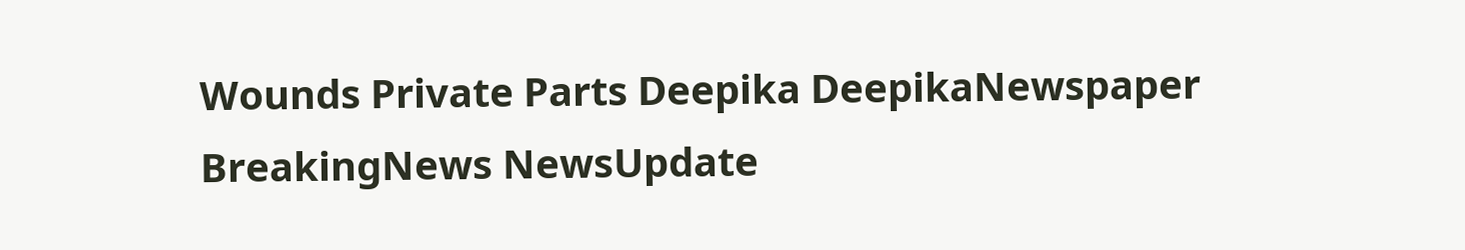Wounds Private Parts Deepika DeepikaNewspaper BreakingNews NewsUpdate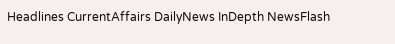Headlines CurrentAffairs DailyNews InDepth NewsFlash